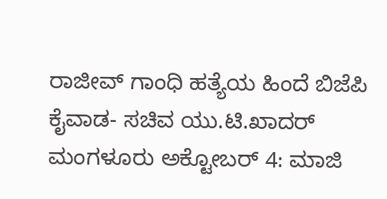ರಾಜೀವ್ ಗಾಂಧಿ ಹತ್ಯೆಯ ಹಿಂದೆ ಬಿಜೆಪಿ ಕೈವಾಡ- ಸಚಿವ ಯು.ಟಿ.ಖಾದರ್
ಮಂಗಳೂರು ಅಕ್ಟೋಬರ್ 4: ಮಾಜಿ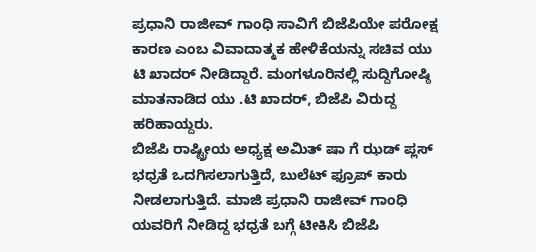ಪ್ರಧಾನಿ ರಾಜೀವ್ ಗಾಂಧಿ ಸಾವಿಗೆ ಬಿಜೆಪಿಯೇ ಪರೋಕ್ಷ ಕಾರಣ ಎಂಬ ವಿವಾದಾತ್ಮಕ ಹೇಳಿಕೆಯನ್ನು ಸಚಿವ ಯು ಟಿ ಖಾದರ್ ನೀಡಿದ್ದಾರೆ. ಮಂಗಳೂರಿನಲ್ಲಿ ಸುದ್ದಿಗೋಷ್ಠಿ ಮಾತನಾಡಿದ ಯು .ಟಿ ಖಾದರ್, ಬಿಜೆಪಿ ವಿರುದ್ದ ಹರಿಹಾಯ್ದರು.
ಬಿಜೆಪಿ ರಾಷ್ಟ್ರೀಯ ಅಧ್ಯಕ್ಷ ಅಮಿತ್ ಷಾ ಗೆ ಝಡ್ ಪ್ಲಸ್ ಭಧ್ರತೆ ಒದಗಿಸಲಾಗುತ್ತಿದೆ, ಬುಲೆಟ್ ಫ್ರೂಪ್ ಕಾರು ನೀಡಲಾಗುತ್ತಿದೆ. ಮಾಜಿ ಪ್ರಧಾನಿ ರಾಜೀವ್ ಗಾಂಧಿ ಯವರಿಗೆ ನೀಡಿದ್ದ ಭಧ್ರತೆ ಬಗ್ಗೆ ಟೀಕಿಸಿ ಬಿಜೆಪಿ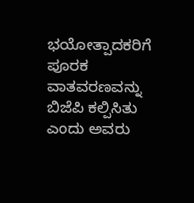ಭಯೋತ್ಪಾದಕರಿಗೆ ಪೂರಕ ವಾತವರಣವನ್ನು ಬಿಜೆಪಿ ಕಲ್ಪಿಸಿತು ಎಂದು ಅವರು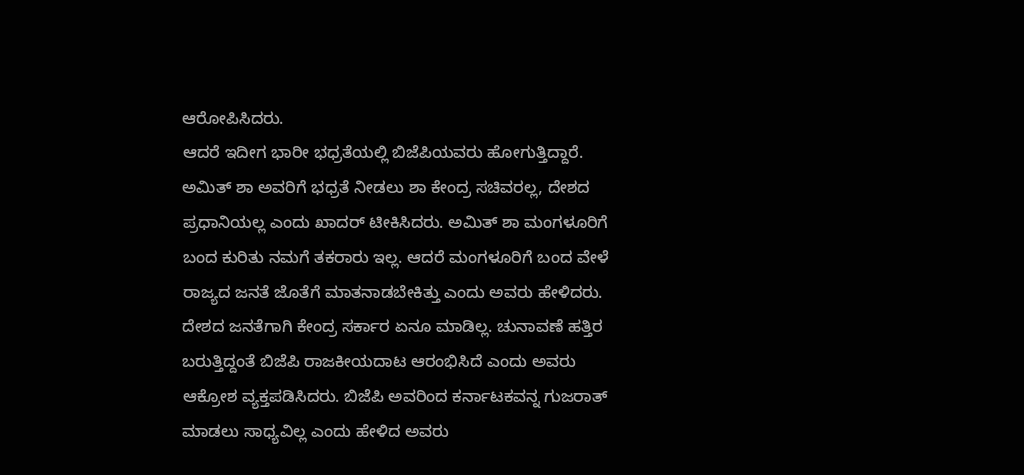ಆರೋಪಿಸಿದರು.
ಆದರೆ ಇದೀಗ ಭಾರೀ ಭಧ್ರತೆಯಲ್ಲಿ ಬಿಜೆಪಿಯವರು ಹೋಗುತ್ತಿದ್ದಾರೆ. ಅಮಿತ್ ಶಾ ಅವರಿಗೆ ಭಧ್ರತೆ ನೀಡಲು ಶಾ ಕೇಂದ್ರ ಸಚಿವರಲ್ಲ, ದೇಶದ ಪ್ರಧಾನಿಯಲ್ಲ ಎಂದು ಖಾದರ್ ಟೀಕಿಸಿದರು. ಅಮಿತ್ ಶಾ ಮಂಗಳೂರಿಗೆ ಬಂದ ಕುರಿತು ನಮಗೆ ತಕರಾರು ಇಲ್ಲ. ಆದರೆ ಮಂಗಳೂರಿಗೆ ಬಂದ ವೇಳೆ ರಾಜ್ಯದ ಜನತೆ ಜೊತೆಗೆ ಮಾತನಾಡಬೇಕಿತ್ತು ಎಂದು ಅವರು ಹೇಳಿದರು.
ದೇಶದ ಜನತೆಗಾಗಿ ಕೇಂದ್ರ ಸರ್ಕಾರ ಏನೂ ಮಾಡಿಲ್ಲ. ಚುನಾವಣೆ ಹತ್ತಿರ ಬರುತ್ತಿದ್ದಂತೆ ಬಿಜೆಪಿ ರಾಜಕೀಯದಾಟ ಆರಂಭಿಸಿದೆ ಎಂದು ಅವರು ಆಕ್ರೋಶ ವ್ಯಕ್ತಪಡಿಸಿದರು. ಬಿಜೆಪಿ ಅವರಿಂದ ಕರ್ನಾಟಕವನ್ನ ಗುಜರಾತ್ ಮಾಡಲು ಸಾಧ್ಯವಿಲ್ಲ ಎಂದು ಹೇಳಿದ ಅವರು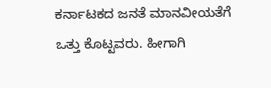ಕರ್ನಾಟಕದ ಜನತೆ ಮಾನವೀಯತೆಗೆ ಒತ್ತು ಕೊಟ್ಟವರು. ಹೀಗಾಗಿ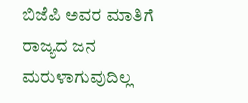ಬಿಜೆಪಿ ಅವರ ಮಾತಿಗೆ ರಾಜ್ಯದ ಜನ ಮರುಳಾಗುವುದಿಲ್ಲ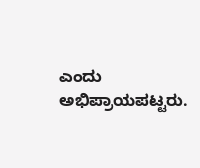ಎಂದು ಅಭಿಪ್ರಾಯಪಟ್ಟರು.